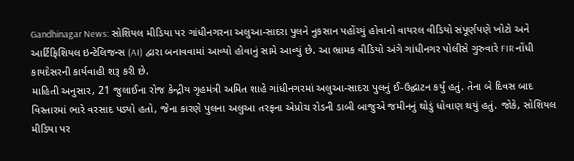Gandhinagar News: સોશિયલ મીડિયા પર ગાંધીનગરના અલુઆ-સાદરા પુલને નુકસાન પહોંચ્યું હોવાનો વાયરલ વીડિયો સંપૂર્ણપણે ખોટો અને આર્ટિફિશિયલ ઇન્ટેલિજન્સ (AI) દ્વારા બનાવવામાં આવ્યો હોવાનું સામે આવ્યું છે. આ ભ્રામક વીડિયો અંગે ગાંધીનગર પોલીસે ગુરુવારે FIR નોંધી કાયદેસરની કાર્યવાહી શરૂ કરી છે.
માહિતી અનુસાર, 21 જુલાઈના રોજ કેન્દ્રીય ગૃહમંત્રી અમિત શાહે ગાંધીનગરમાં અલુઆ-સાદરા પુલનું ઈ-ઉદ્ઘાટન કર્યું હતું. તેના બે દિવસ બાદ વિસ્તારમાં ભારે વરસાદ પડ્યો હતો, જેના કારણે પુલના અલુઆ તરફના એપ્રોચ રોડની ડાબી બાજુએ જમીનનું થોડું ધોવાણ થયું હતું. જોકે, સોશિયલ મીડિયા પર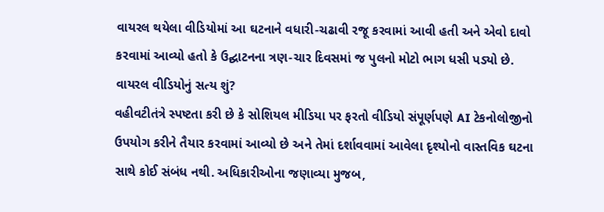વાયરલ થયેલા વીડિયોમાં આ ઘટનાને વધારી-ચઢાવી રજૂ કરવામાં આવી હતી અને એવો દાવો કરવામાં આવ્યો હતો કે ઉદ્ઘાટનના ત્રણ-ચાર દિવસમાં જ પુલનો મોટો ભાગ ધસી પડ્યો છે.
વાયરલ વીડિયોનું સત્ય શું?
વહીવટીતંત્રે સ્પષ્ટતા કરી છે કે સોશિયલ મીડિયા પર ફરતો વીડિયો સંપૂર્ણપણે AI ટેકનોલોજીનો ઉપયોગ કરીને તૈયાર કરવામાં આવ્યો છે અને તેમાં દર્શાવવામાં આવેલા દૃશ્યોનો વાસ્તવિક ઘટના સાથે કોઈ સંબંધ નથી. અધિકારીઓના જણાવ્યા મુજબ,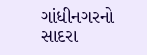ગાંધીનગરનો સાદરા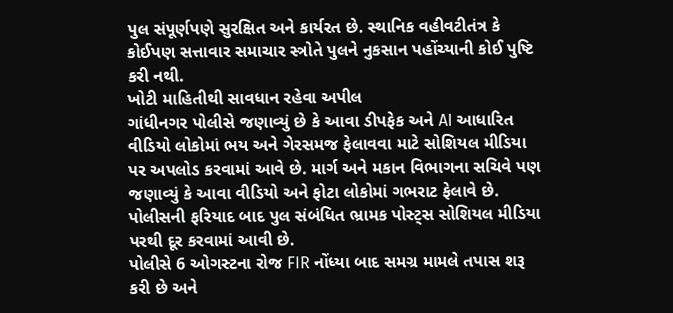પુલ સંપૂર્ણપણે સુરક્ષિત અને કાર્યરત છે. સ્થાનિક વહીવટીતંત્ર કે કોઈપણ સત્તાવાર સમાચાર સ્ત્રોતે પુલને નુકસાન પહોંચ્યાની કોઈ પુષ્ટિ કરી નથી.
ખોટી માહિતીથી સાવધાન રહેવા અપીલ
ગાંધીનગર પોલીસે જણાવ્યું છે કે આવા ડીપફેક અને AI આધારિત વીડિયો લોકોમાં ભય અને ગેરસમજ ફેલાવવા માટે સોશિયલ મીડિયા પર અપલોડ કરવામાં આવે છે. માર્ગ અને મકાન વિભાગના સચિવે પણ જણાવ્યું કે આવા વીડિયો અને ફોટા લોકોમાં ગભરાટ ફેલાવે છે. પોલીસની ફરિયાદ બાદ પુલ સંબંધિત ભ્રામક પોસ્ટ્સ સોશિયલ મીડિયા પરથી દૂર કરવામાં આવી છે.
પોલીસે 6 ઓગસ્ટના રોજ FIR નોંધ્યા બાદ સમગ્ર મામલે તપાસ શરૂ કરી છે અને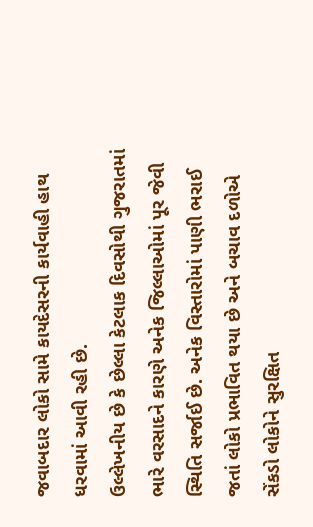જવાબદાર લોકો સામે કાયદેસરની કાર્યવાહી હાથ ધરવામાં આવી રહી છે.
ઉલ્લેખનીય છે કે છેલ્લા કેટલાક દિવસોથી ગુજરાતમાં ભારે વરસાદને કારણે અનેક જિલ્લાઓમાં પૂર જેવી સ્થિતિ સર્જાઈ છે. અનેક વિસ્તારોમાં પાણી ભરાઈ જતાં લોકો પ્રભાવિત થયા છે અને બચાવ દળોએ સેંકડો લોકોને સુરક્ષિત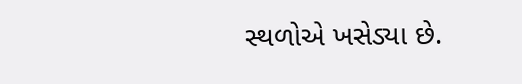સ્થળોએ ખસેડ્યા છે.